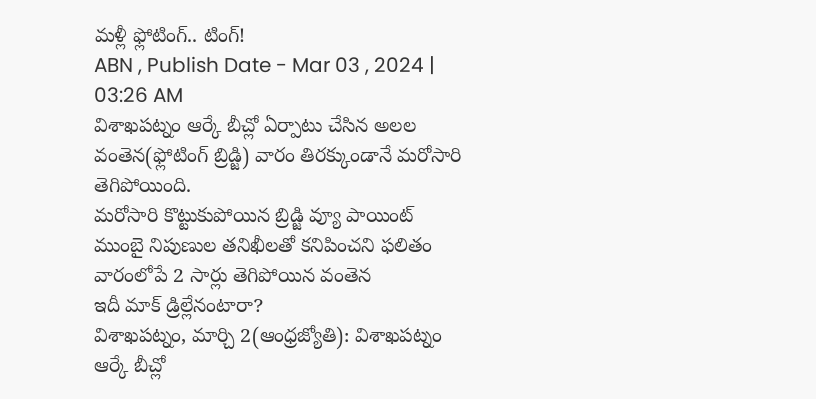మళ్లీ ఫ్లోటింగ్.. టింగ్!
ABN , Publish Date - Mar 03 , 2024 | 03:26 AM
విశాఖపట్నం ఆర్కే బీచ్లో ఏర్పాటు చేసిన అలల వంతెన(ఫ్లోటింగ్ బ్రిడ్జి) వారం తిరక్కుండానే మరోసారి తెగిపోయింది.
మరోసారి కొట్టుకుపోయిన బ్రిడ్జి వ్యూ పాయింట్
ముంబై నిపుణుల తనిఖీలతో కనిపించని ఫలితం
వారంలోపే 2 సార్లు తెగిపోయిన వంతెన
ఇదీ మాక్ డ్రిల్లేనంటారా?
విశాఖపట్నం, మార్చి 2(ఆంధ్రజ్యోతి): విశాఖపట్నం ఆర్కే బీచ్లో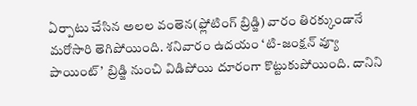ఏర్పాటు చేసిన అలల వంతెన(ఫ్లోటింగ్ బ్రిడ్జి) వారం తిరక్కుండానే మరోసారి తెగిపోయింది. శనివారం ఉదయం ‘టి-జంక్షన్ వ్యూ పాయింట్’ బ్రిడ్జి నుంచి విడిపోయి దూరంగా కొట్టుకుపోయింది. దానిని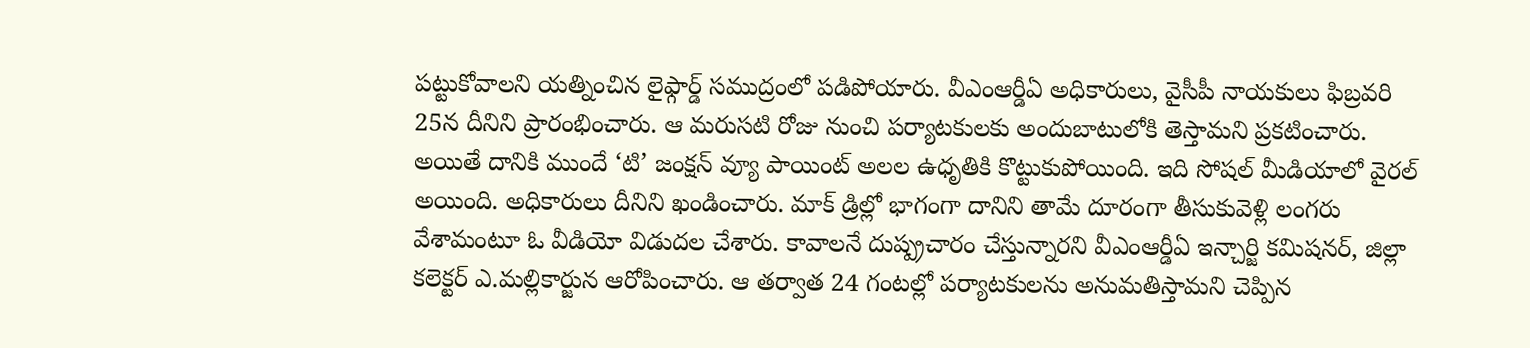పట్టుకోవాలని యత్నించిన లైఫ్గార్డ్ సముద్రంలో పడిపోయారు. వీఎంఆర్డీఏ అధికారులు, వైసీపీ నాయకులు ఫిబ్రవరి 25న దీనిని ప్రారంభించారు. ఆ మరుసటి రోజు నుంచి పర్యాటకులకు అందుబాటులోకి తెస్తామని ప్రకటించారు. అయితే దానికి ముందే ‘టి’ జంక్షన్ వ్యూ పాయింట్ అలల ఉధృతికి కొట్టుకుపోయింది. ఇది సోషల్ మీడియాలో వైరల్ అయింది. అధికారులు దీనిని ఖండించారు. మాక్ డ్రిల్లో భాగంగా దానిని తామే దూరంగా తీసుకువెళ్లి లంగరు వేశామంటూ ఓ వీడియో విడుదల చేశారు. కావాలనే దుష్ప్రచారం చేస్తున్నారని వీఎంఆర్డీఏ ఇన్చార్జి కమిషనర్, జిల్లా కలెక్టర్ ఎ.మల్లికార్జున ఆరోపించారు. ఆ తర్వాత 24 గంటల్లో పర్యాటకులను అనుమతిస్తామని చెప్పిన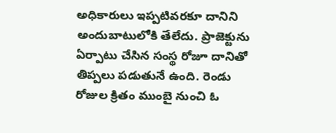అధికారులు ఇప్పటివరకూ దానిని అందుబాటులోకి తేలేదు. ప్రాజెక్టును ఏర్పాటు చేసిన సంస్థ రోజూ దానితో తిప్పలు పడుతునే ఉంది. రెండు రోజుల క్రితం ముంబై నుంచి ఓ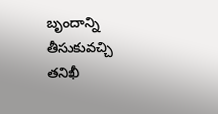బృందాన్ని తీసుకువచ్చి తనిఖీ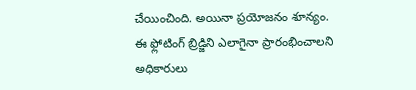చేయించింది. అయినా ప్రయోజనం శూన్యం. ఈ ఫ్లోటింగ్ బ్రిడ్జిని ఎలాగైనా ప్రారంభించాలని అధికారులు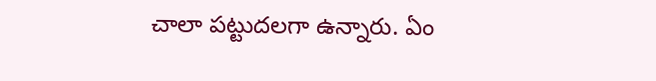చాలా పట్టుదలగా ఉన్నారు. ఏం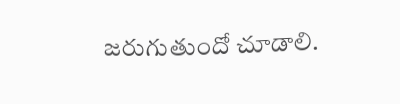జరుగుతుందో చూడాలి.